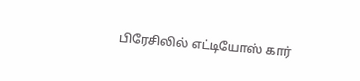பிரேசிலில் எட்டியோஸ் கார்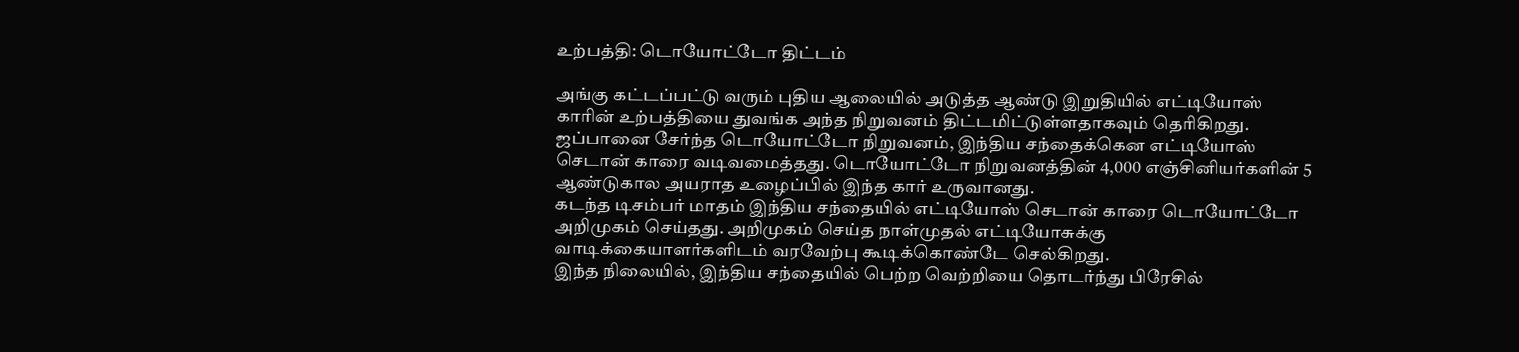உற்பத்தி: டொயோட்டோ திட்டம்

அங்கு கட்டப்பட்டு வரும் புதிய ஆலையில் அடுத்த ஆண்டு இறுதியில் எட்டியோஸ் காரின் உற்பத்தியை துவங்க அந்த நிறுவனம் திட்டமிட்டுள்ளதாகவும் தெரிகிறது.
ஜப்பானை சேர்ந்த டொயோட்டோ நிறுவனம், இந்திய சந்தைக்கென எட்டியோஸ் செடான் காரை வடிவமைத்தது. டொயோட்டோ நிறுவனத்தின் 4,000 எஞ்சினியர்களின் 5 ஆண்டுகால அயராத உழைப்பில் இந்த கார் உருவானது.
கடந்த டிசம்பர் மாதம் இந்திய சந்தையில் எட்டியோஸ் செடான் காரை டொயோட்டோ அறிமுகம் செய்தது. அறிமுகம் செய்த நாள்முதல் எட்டியோசுக்கு வாடிக்கையாளர்களிடம் வரவேற்பு கூடிக்கொண்டே செல்கிறது.
இந்த நிலையில், இந்திய சந்தையில் பெற்ற வெற்றியை தொடர்ந்து பிரேசில்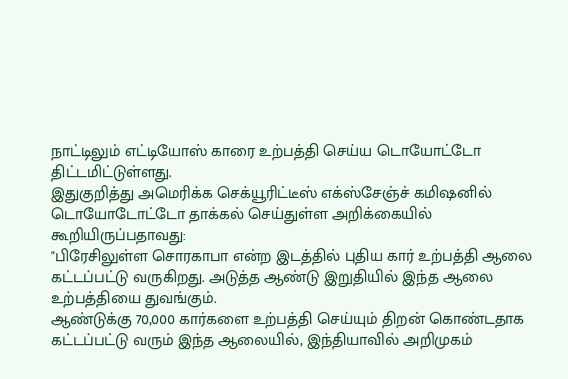நாட்டிலும் எட்டியோஸ் காரை உற்பத்தி செய்ய டொயோட்டோ திட்டமிட்டுள்ளது.
இதுகுறித்து அமெரிக்க செக்யூரிட்டீஸ் எக்ஸ்சேஞ்ச் கமிஷனில் டொயோடோட்டோ தாக்கல் செய்துள்ள அறிக்கையில் கூறியிருப்பதாவது:
"பிரேசிலுள்ள சொரகாபா என்ற இடத்தில் புதிய கார் உற்பத்தி ஆலை கட்டப்பட்டு வருகிறது. அடுத்த ஆண்டு இறுதியில் இந்த ஆலை உற்பத்தியை துவங்கும்.
ஆண்டுக்கு 70,000 கார்களை உற்பத்தி செய்யும் திறன் கொண்டதாக கட்டப்பட்டு வரும் இந்த ஆலையில், இந்தியாவில் அறிமுகம்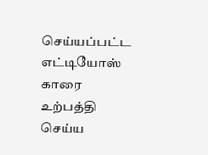செய்யப்பட்ட எட்டியோஸ் காரை உற்பத்தி செய்ய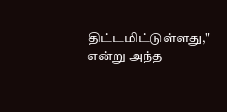திட்டமிட்டுள்ளது," என்று அந்த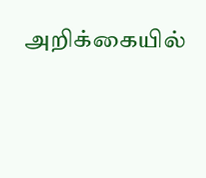அறிக்கையில்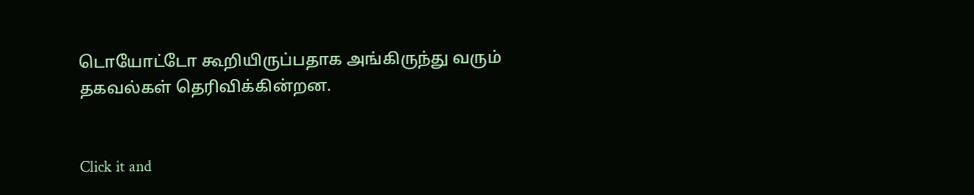டொயோட்டோ கூறியிருப்பதாக அங்கிருந்து வரும் தகவல்கள் தெரிவிக்கின்றன.


Click it and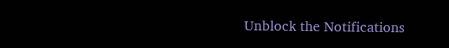Unblock the Notifications